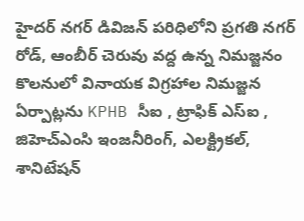హైదర్ నగర్ డివిజన్ పరిధిలోని ప్రగతి నగర్ రోడ్, ఆంబీర్ చెరువు వద్ద ఉన్న నిమజ్జనం కొలనులో వినాయక విగ్రహాల నిమజ్జన ఏర్పాట్లను KPHB సీఐ , ట్రాఫిక్ ఎస్ఐ , జిహెచ్ఎంసి ఇంజనీరింగ్, ఎలక్ట్రికల్, శానిటేషన్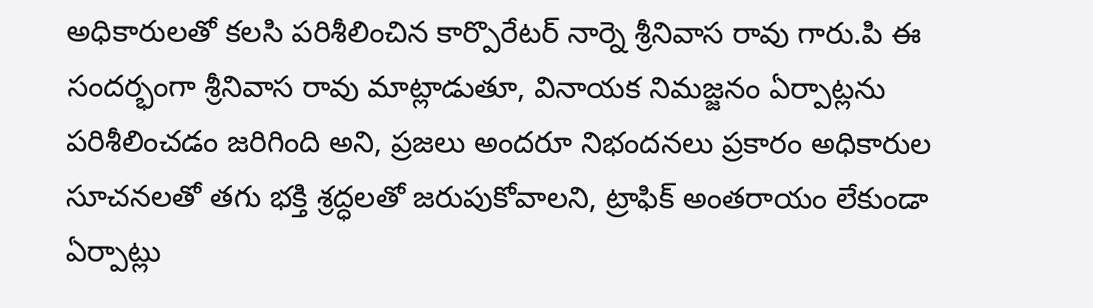అధికారులతో కలసి పరిశీలించిన కార్పొరేటర్ నార్నె శ్రీనివాస రావు గారు.పి ఈ సందర్భంగా శ్రీనివాస రావు మాట్లాడుతూ, వినాయక నిమజ్జనం ఏర్పాట్లను పరిశీలించడం జరిగింది అని, ప్రజలు అందరూ నిభందనలు ప్రకారం అధికారుల సూచనలతో తగు భక్తి శ్రద్ధలతో జరుపుకోవాలని, ట్రాఫిక్ అంతరాయం లేకుండా ఏర్పాట్లు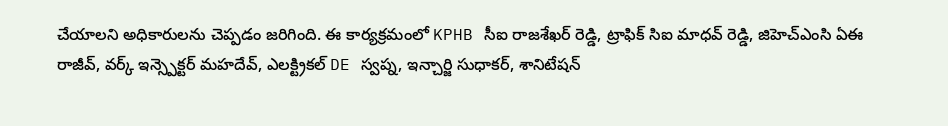చేయాలని అధికారులను చెప్పడం జరిగింది. ఈ కార్యక్రమంలో KPHB సీఐ రాజశేఖర్ రెడ్డి, ట్రాఫిక్ సిఐ మాధవ్ రెడ్డి, జిహెచ్ఎంసి ఏఈ రాజీవ్, వర్క్ ఇన్స్పెక్టర్ మహదేవ్, ఎలక్ట్రికల్ DE స్వప్న, ఇన్చార్జి సుధాకర్, శానిటేషన్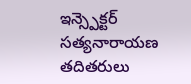ఇన్స్పెక్టర్ సత్యనారాయణ తదితరులు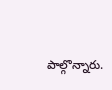పాల్గొన్నారు.